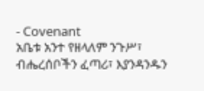- Covenant
አቤቱ አንተ የዘላለም ንጉሥ፣ ብሔረሰቦችን ፈጣሪ፣ እያንዳንዱን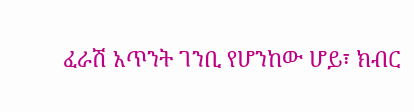ፈራሽ አጥንት ገንቢ የሆንከው ሆይ፣ ክብር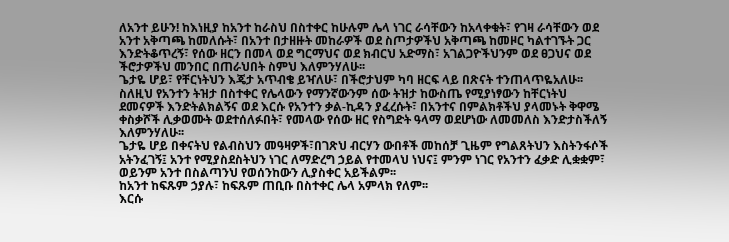ለአንተ ይሁን! ከእነዚያ ከአንተ ከራስህ በስተቀር ከሁሉም ሌላ ነገር ራሳቸውን ከአላቀቁት፣ የገዛ ራሳቸውን ወደ አንተ አቅጣጫ ከመለሱት፣ በአንተ በታዘዙት መከራዎች ወደ ስጦታዎችህ አቅጣጫ ከመዞር ካልተገኙት ጋር እንድትቆጥረኝ፣ የሰው ዘርን በመላ ወደ ግርማህና ወደ ክብርህ አድማስ፣ አገልጋዮችህንም ወደ ፀጋህና ወደ ችሮታዎችህ መንበር በጠራህበት ስምህ እለምንሃለሁ፡፡
ጌታዬ ሆይ፣ የቸርነትህን እጄታ አጥብቄ ይዣለሁ፣ በችሮታህም ካባ ዘርፍ ላይ በጽናት ተንጠላጥዬአለሁ፡፡ ስለዚህ የአንተን ትዝታ በስተቀር የሌላውን የማንኛውንም ሰው ትዝታ ከውስጤ የሚያነፃውን ከቸርነትህ ደመናዎች እንድትልክልኝና ወደ እርሱ የአንተን ቃል-ኪዳን ያፈረሱት፣ በአንተና በምልክቶችህ ያላመኑት ቅዋሜ ቀስቃሾች ሊቃወሙት ወደተሰለፉበት፣ የመላው የሰው ዘር የስግድት ዓላማ ወደሆነው ለመመለስ እንድታስችለኝ እለምንሃለሁ፡፡
ጌታዬ ሆይ በቀናትህ የልብስህን መዓዛዎች፣በገጽህ ብርሃን ውበቶች መከሰቻ ጊዜም የግልጸትህን እስትንፋሶች አትንፈገኝ፤ አንተ የሚያስደስትህን ነገር ለማድረግ ኃይል የተመላህ ነህና፤ ምንም ነገር የአንተን ፈቃድ ሊቋቋም፣ ወይንም አንተ በስልጣንህ የወሰንከውን ሊያስቀር አይችልም፡፡
ከአንተ ከፍጹም ኃያሉ፣ ከፍጹም ጠቢቡ በስተቀር ሌላ አምላክ የለም፡፡
እርሱ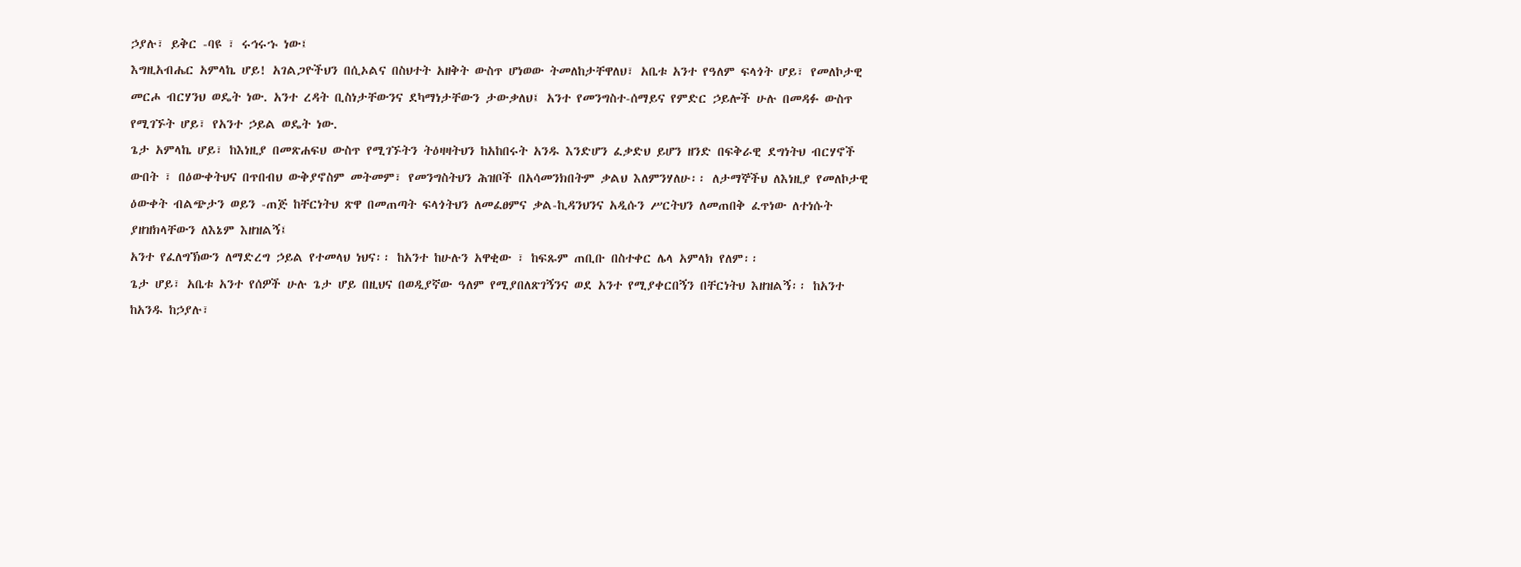ኃያሉ፣ ይቅር -ባዩ ፣ ሩኅሩኁ ነው፤
እግዚአብሔር አምላኬ ሆይ! አገልጋዮችህን በሲኦልና በስህተት አዘቅት ውስጥ ሆነወው ትመለከታቸዋለህ፣ አቤቱ አንተ የዓለም ፍላጎት ሆይ፣ የመለኮታዊ መርሖ ብርሃንህ ወዴት ነው. አንተ ረዳት ቢስነታቸውንና ደካማነታቸውን ታውቃለህ፤ አንተ የመንግስተ-ሰማይና የምድር ኃይሎች ሁሉ በመዳፉ ውስጥ የሚገኙት ሆይ፣ የአንተ ኃይል ወዴት ነው.
ጌታ አምላኬ ሆይ፣ ከእነዚያ በመጽሐፍህ ውስጥ የሚገኙትን ትዕዛዛትህን ከአከበሩት አንዱ እንድሆን ፈቃድህ ይሆን ዘንድ በፍቅራዊ ደግነትህ ብርሃኖች ውበት ፣ በዕውቀትህና በጥበብህ ውቅያኖስም መትመም፣ የመንግስትህን ሕዝቦች በአሳመንክበትም ቃልህ እለምንሃለሁ፡፡ ለታማኞችህ ለእነዚያ የመለኮታዊ ዕውቀት ብልጭታን ወይን -ጠጅ ከቸርነትህ ጽዋ በመጠጣት ፍላጎትህን ለመፈፀምና ቃል-ኪዳንህንና አዲሱን ሥርትህን ለመጠበቅ ፈጥነው ለተነሱት ያዘዝክላቸውን ለእኔም እዘዝልኝ፤
አንተ የፈለግኽውን ለማድረግ ኃይል የተመላህ ነህና፡፡ ከአንተ ከሁሉን አዋቂው ፣ ከፍጹም ጠቢቡ በስተቀር ሌላ አምላክ የለም፡፡
ጌታ ሆይ፣ አቤቱ አንተ የሰዎች ሁሉ ጌታ ሆይ በዚህና በወዲያኛው ዓለም የሚያበለጽገኝንና ወደ አንተ የሚያቀርበኝን በቸርነትህ እዘዝልኝ፡፡ ከአንተ ከአንዱ ከኃያሉ፣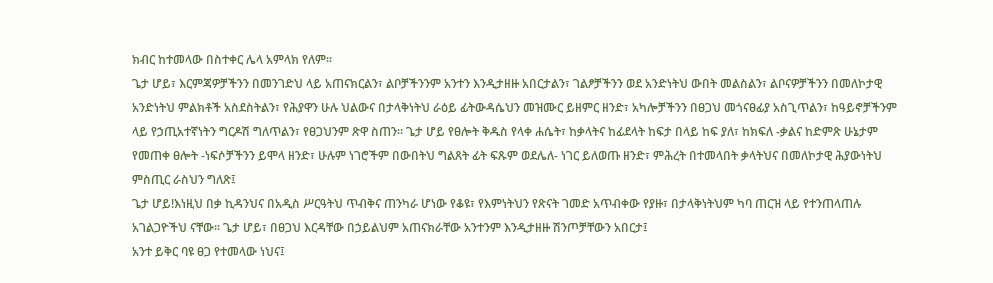ክብር ከተመላው በስተቀር ሌላ አምላክ የለም፡፡
ጌታ ሆይ፣ እርምጃዎቻችንን በመንገድህ ላይ አጠናክርልን፣ ልቦቻችንንም አንተን እንዲታዘዙ አበርታልን፣ ገልፆቻችንን ወደ አንድነትህ ውበት መልስልን፣ ልቦናዎቻችንን በመለኮታዊ አንድነትህ ምልክቶች አስደስትልን፣ የሕያዋን ሁሉ ህልውና በታላቅነትህ ራዕይ ፊትውዳሴህን መዝሙር ይዘምር ዘንድ፣ አካሎቻችንን በፀጋህ መጎናፀፊያ አስጊጥልን፣ ከዓይኖቻችንም ላይ የኃጢአተኛነትን ግርዶሽ ግለጥልን፣ የፀጋህንም ጽዋ ስጠን፡፡ ጌታ ሆይ የፀሎት ቅዱስ የላቀ ሐሴት፣ ከቃላትና ከፊደላት ከፍታ በላይ ከፍ ያለ፣ ከክፍለ -ቃልና ከድምጽ ሁኔታም የመጠቀ ፀሎት -ነፍሶቻችንን ይሞላ ዘንድ፣ ሁሉም ነገሮችም በውበትህ ግልጸት ፊት ፍጹም ወደሌለ- ነገር ይለወጡ ዘንድ፣ ምሕረት በተመላበት ቃላትህና በመለኮታዊ ሕያውነትህ ምስጢር ራስህን ግለጽ፤
ጌታ ሆይ!እነዚህ በቃ ኪዳንህና በአዲስ ሥርዓትህ ጥብቅና ጠንካራ ሆነው የቆዩ፣ የእምነትህን የጽናት ገመድ አጥብቀው የያዙ፣ በታላቅነትህም ካባ ጠርዝ ላይ የተንጠላጠሉ አገልጋዮችህ ናቸው፡፡ ጌታ ሆይ፣ በፀጋህ እርዳቸው በኃይልህም አጠናክራቸው አንተንም እንዲታዘዙ ሽንጦቻቸውን አበርታ፤
አንተ ይቅር ባዩ ፀጋ የተመላው ነህና፤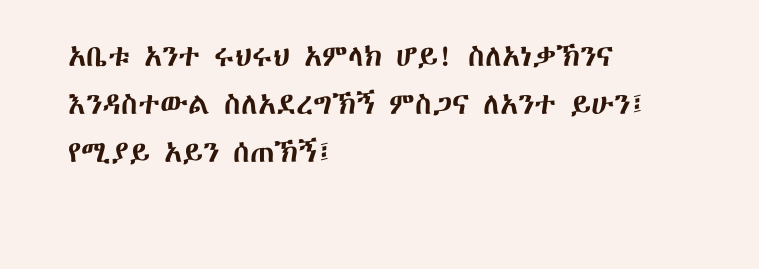አቤቱ አንተ ሩህሩህ አምላክ ሆይ! ስለአነቃኽንና እንዳስተውል ስለአደረግኽኝ ምስጋና ለአንተ ይሁን፤ የሚያይ አይን ሰጠኽኝ፤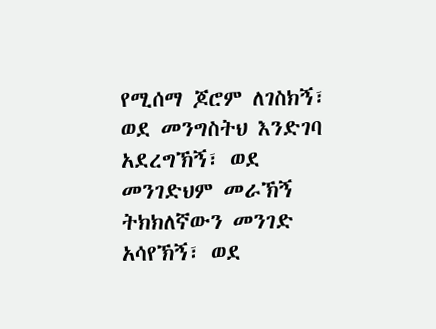የሚሰማ ጆሮም ለገስክኝ፣ ወደ መንግስትህ እንድገባ አደረግኽኝ፣ ወደ መንገድህም መራኽኝ ትክክለኛውን መንገድ አሳየኽኝ፣ ወደ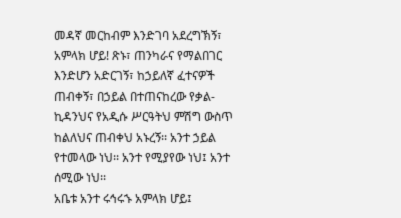መዳኛ መርከብም እንድገባ አደረግኽኝ፣ አምላክ ሆይ! ጽኑ፣ ጠንካራና የማልበገር እንድሆን አድርገኝ፣ ከኃይለኛ ፈተናዎች ጠብቀኝ፣ በኃይል በተጠናከረው የቃል-ኪዳንህና የአዲሱ ሥርዓትህ ምሽግ ውስጥ ከልለህና ጠብቀህ አኑረኝ፡፡ አንተ ኃይል የተመላው ነህ፡፡ አንተ የሚያየው ነህ፤ አንተ ሰሚው ነህ፡፡
አቤቱ አንተ ሩኅሩኁ አምላክ ሆይ፤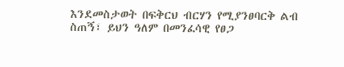እንደመስታወት በፍቅርህ ብርሃን የሚያንፀባርቅ ልብ ስጠኝ፣ ይህን ዓለም በመንፈሳዊ የፀጋ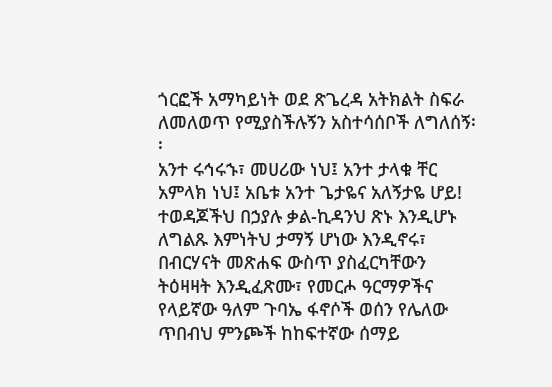ጎርፎች አማካይነት ወደ ጽጌረዳ አትክልት ስፍራ ለመለወጥ የሚያስችሉኝን አስተሳሰቦች ለግለሰኝ፡፡
አንተ ሩኅሩኁ፣ መሀሪው ነህ፤ አንተ ታላቁ ቸር አምላክ ነህ፤ አቤቱ አንተ ጌታዬና አለኝታዬ ሆይ! ተወዳጆችህ በኃያሉ ቃል-ኪዳንህ ጽኑ እንዲሆኑ ለግልጹ እምነትህ ታማኝ ሆነው እንዲኖሩ፣ በብርሃናት መጽሐፍ ውስጥ ያስፈርካቸውን ትዕዛዛት እንዲፈጽሙ፣ የመርሖ ዓርማዎችና የላይኛው ዓለም ጉባኤ ፋኖሶች ወሰን የሌለው ጥበብህ ምንጮች ከከፍተኛው ሰማይ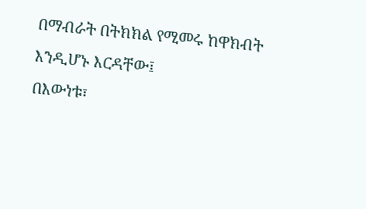በማብራት በትክክል የሚመሩ ከዋክብት እንዲሆኑ እርዳቸው፤
በእውነቱ፣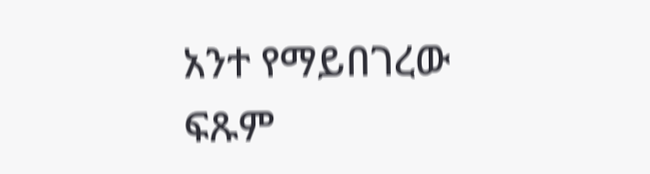አንተ የማይበገረው ፍጹም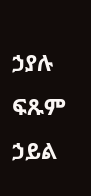ኃያሉ ፍጹም ኃይል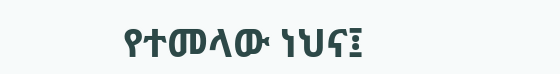የተመላው ነህና፤